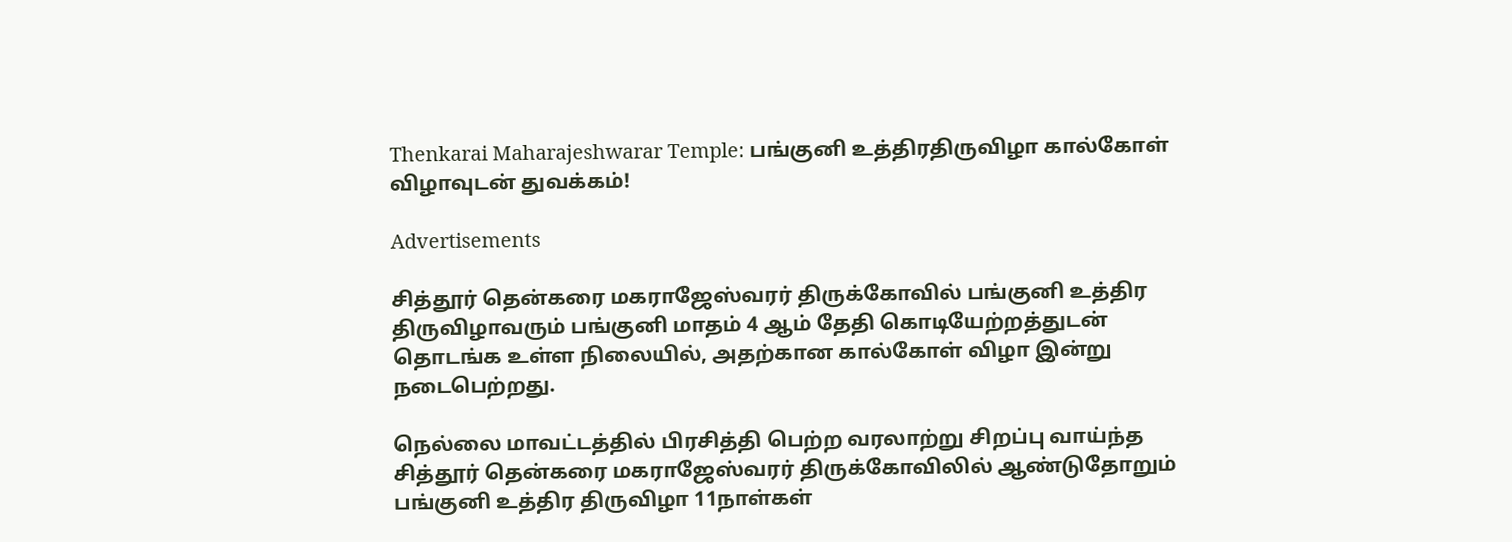Thenkarai Maharajeshwarar Temple: பங்குனி உத்திரதிருவிழா கால்கோள் விழாவுடன் துவக்கம்!

Advertisements

சித்தூர் தென்கரை மகராஜேஸ்வரர் திருக்கோவில் பங்குனி உத்திர திருவிழாவரும் பங்குனி மாதம் 4 ஆம் தேதி கொடியேற்றத்துடன் தொடங்க உள்ள நிலையில், அதற்கான கால்கோள் விழா இன்று நடைபெற்றது.

நெல்லை மாவட்டத்தில் பிரசித்தி பெற்ற வரலாற்று சிறப்பு வாய்ந்த சித்தூர் தென்கரை மகராஜேஸ்வரர் திருக்கோவிலில் ஆண்டுதோறும் பங்குனி உத்திர திருவிழா 11நாள்கள்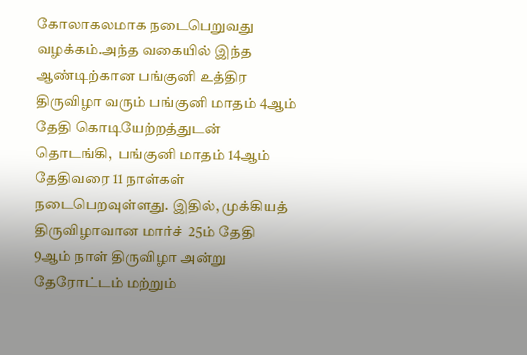கோலாகலமாக நடைபெறுவது வழக்கம்.அந்த வகையில் இந்த ஆண்டிற்கான பங்குனி உத்திர திருவிழா வரும் பங்குனி மாதம் 4ஆம் தேதி கொடியேற்றத்துடன் தொடங்கி,  பங்குனி மாதம் 14ஆம் தேதிவரை 11 நாள்கள் நடைபெறவுள்ளது. இதில், முக்கியத் திருவிழாவான மார்ச்  25ம் தேதி   9ஆம் நாள் திருவிழா அன்று  தேரோட்டம் மற்றும்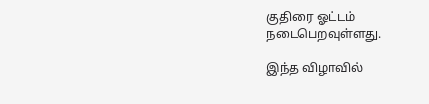குதிரை ஓட்டம் நடைபெறவுள்ளது.

இந்த விழாவில்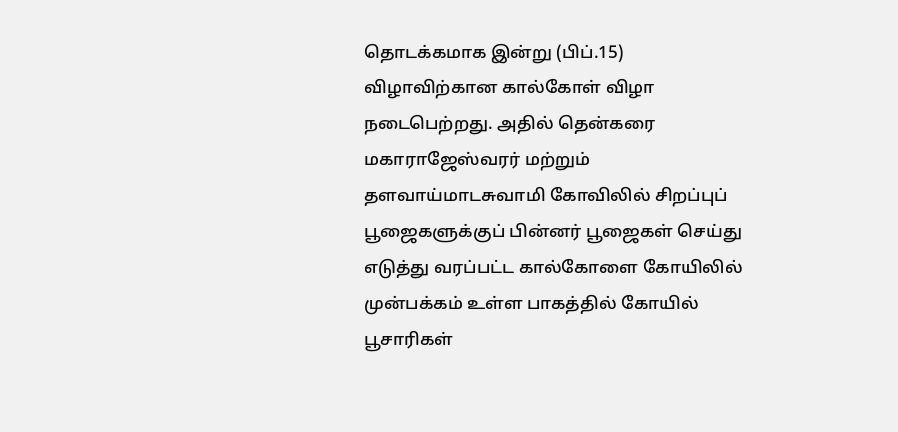தொடக்கமாக இன்று (பிப்.15)  விழாவிற்கான கால்கோள் விழா நடைபெற்றது. அதில் தென்கரை மகாராஜேஸ்வரர் மற்றும் தளவாய்மாடசுவாமி கோவிலில் சிறப்புப் பூஜைகளுக்குப் பின்னர் பூஜைகள் செய்து எடுத்து வரப்பட்ட கால்கோளை கோயிலில் முன்பக்கம் உள்ள பாகத்தில் கோயில் பூசாரிகள்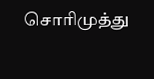சொரிமுத்து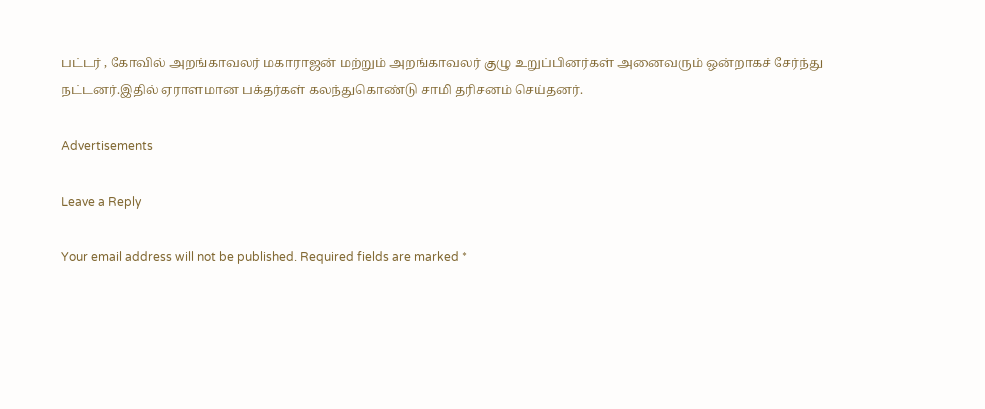பட்டர் , கோவில் அறங்காவலர் மகாராஜன் மற்றும் அறங்காவலர் குழு உறுப்பினர்கள் அனைவரும் ஒன்றாகச் சேர்ந்து  நட்டனர்.இதில் ஏராளமான பக்தர்கள் கலந்துகொண்டு சாமி தரிசனம் செய்தனர்.

Advertisements

Leave a Reply

Your email address will not be published. Required fields are marked *